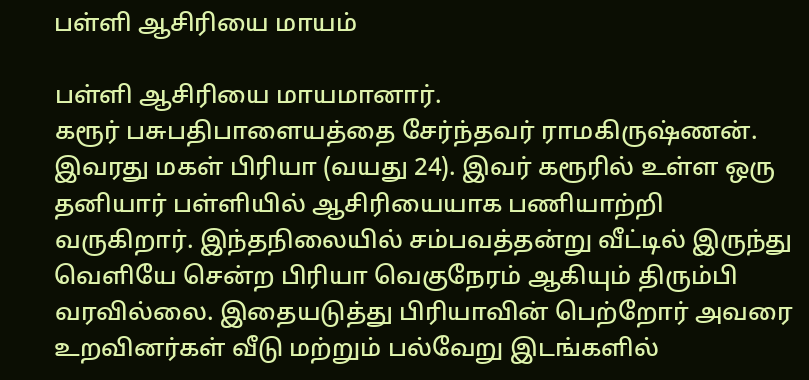பள்ளி ஆசிரியை மாயம்

பள்ளி ஆசிரியை மாயமானார்.
கரூர் பசுபதிபாளையத்தை சேர்ந்தவர் ராமகிருஷ்ணன். இவரது மகள் பிரியா (வயது 24). இவர் கரூரில் உள்ள ஒரு தனியார் பள்ளியில் ஆசிரியையாக பணியாற்றி வருகிறார். இந்தநிலையில் சம்பவத்தன்று வீட்டில் இருந்து வெளியே சென்ற பிரியா வெகுநேரம் ஆகியும் திரும்பி வரவில்லை. இதையடுத்து பிரியாவின் பெற்றோர் அவரை உறவினர்கள் வீடு மற்றும் பல்வேறு இடங்களில்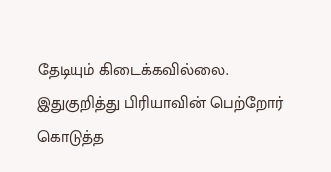தேடியும் கிடைக்கவில்லை. இதுகுறித்து பிரியாவின் பெற்றோர் கொடுத்த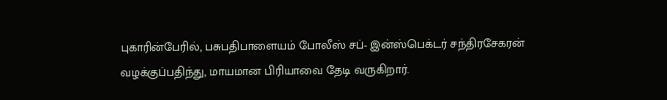புகாரின்பேரில், பசுபதிபாளையம் போலீஸ் சப்- இன்ஸ்பெக்டர் சந்திரசேகரன் வழக்குப்பதிந்து, மாயமான பிரியாவை தேடி வருகிறார்.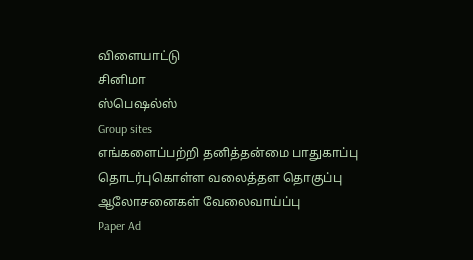விளையாட்டு
சினிமா
ஸ்பெஷல்ஸ்
Group sites
எங்களைப்பற்றி தனித்தன்மை பாதுகாப்பு தொடர்புகொள்ள வலைத்தள தொகுப்பு ஆலோசனைகள் வேலைவாய்ப்பு
Paper Ad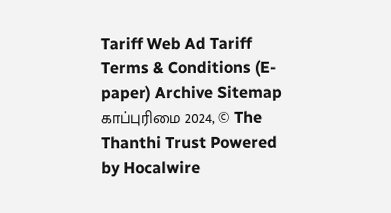Tariff Web Ad Tariff Terms & Conditions (E-paper) Archive Sitemap
காப்புரிமை 2024, © The Thanthi Trust Powered by Hocalwire